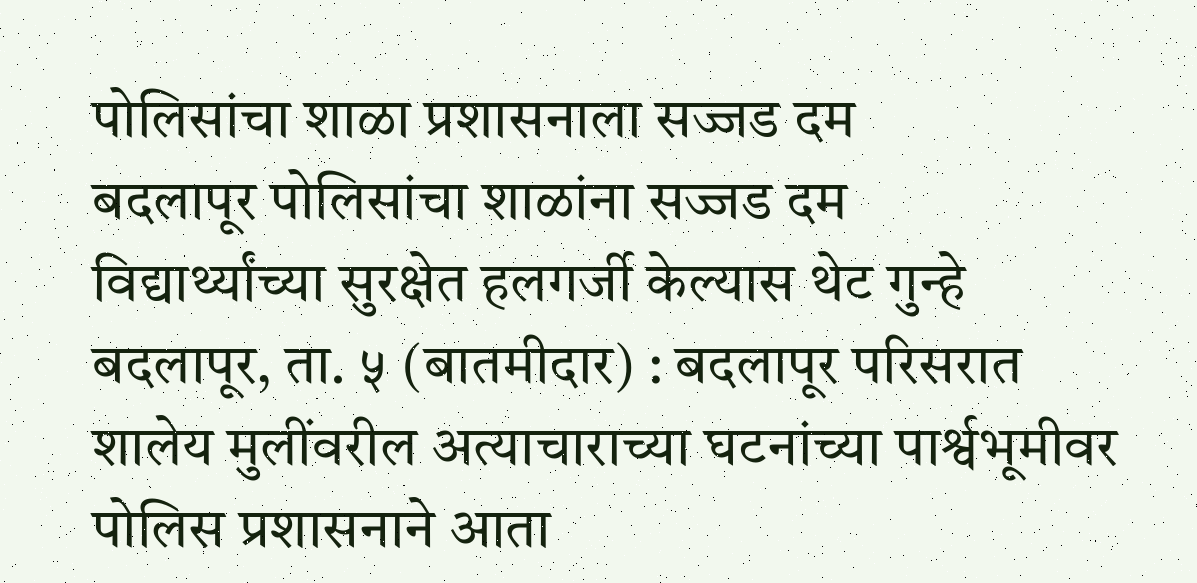पोलिसांचा शाळा प्रशासनाला सज्जड दम
बदलापूर पोलिसांचा शाळांना सज्जड दम
विद्यार्थ्यांच्या सुरक्षेत हलगर्जी केल्यास थेट गुन्हे
बदलापूर, ता. ५ (बातमीदार) : बदलापूर परिसरात शालेय मुलींवरील अत्याचाराच्या घटनांच्या पार्श्वभूमीवर पोलिस प्रशासनाने आता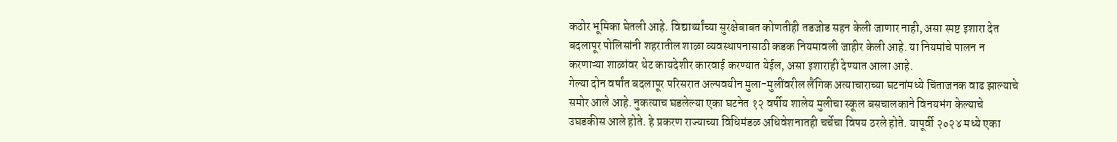कठोर भूमिका घेतली आहे. विद्यार्थ्यांच्या सुरक्षेबाबत कोणतीही तडजोड सहन केली जाणार नाही, असा स्पष्ट इशारा देत बदलापूर पोलिसांनी शहरातील शाळा व्यवस्थापनासाठी कडक नियमावली जाहीर केली आहे. या नियमांचे पालन न करणाऱ्या शाळांवर थेट कायदेशीर कारवाई करण्यात येईल, असा इशाराही देण्यात आला आहे.
गेल्या दोन वर्षांत बदलापूर परिसरात अल्पवयीन मुला-मुलींवरील लैंगिक अत्याचाराच्या घटनांमध्ये चिंताजनक वाढ झाल्याचे समोर आले आहे. नुकत्याच घडलेल्या एका घटनेत १२ वर्षीय शालेय मुलीचा स्कूल बसचालकाने विनयभंग केल्याचे उघडकीस आले होते. हे प्रकरण राज्याच्या विधिमंडळ अधिवेशनातही चर्चेचा विषय ठरले होते. यापूर्वी २०२४ मध्ये एका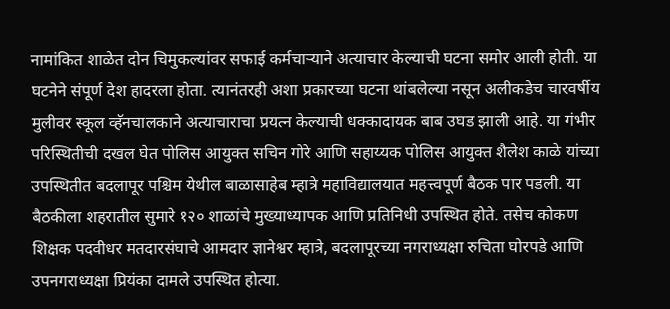नामांकित शाळेत दोन चिमुकल्यांवर सफाई कर्मचाऱ्याने अत्याचार केल्याची घटना समोर आली होती. या घटनेने संपूर्ण देश हादरला होता. त्यानंतरही अशा प्रकारच्या घटना थांबलेल्या नसून अलीकडेच चारवर्षीय मुलीवर स्कूल व्हॅनचालकाने अत्याचाराचा प्रयत्न केल्याची धक्कादायक बाब उघड झाली आहे. या गंभीर परिस्थितीची दखल घेत पोलिस आयुक्त सचिन गोरे आणि सहाय्यक पोलिस आयुक्त शैलेश काळे यांच्या उपस्थितीत बदलापूर पश्चिम येथील बाळासाहेब म्हात्रे महाविद्यालयात महत्त्वपूर्ण बैठक पार पडली. या बैठकीला शहरातील सुमारे १२० शाळांचे मुख्याध्यापक आणि प्रतिनिधी उपस्थित होते. तसेच कोकण शिक्षक पदवीधर मतदारसंघाचे आमदार ज्ञानेश्वर म्हात्रे, बदलापूरच्या नगराध्यक्षा रुचिता घोरपडे आणि उपनगराध्यक्षा प्रियंका दामले उपस्थित होत्या.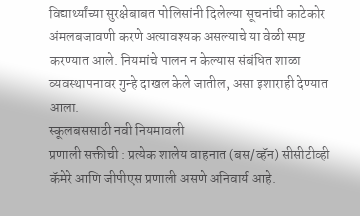विद्यार्थ्यांच्या सुरक्षेबाबत पोलिसांनी दिलेल्या सूचनांची काटेकोर अंमलबजावणी करणे अत्यावश्यक असल्याचे या वेळी स्पष्ट करण्यात आले. नियमांचे पालन न केल्यास संबंधित शाळा व्यवस्थापनावर गुन्हे दाखल केले जातील, असा इशाराही देण्यात आला.
स्कूलबससाठी नवी नियमावली
प्रणाली सक्तीची : प्रत्येक शालेय वाहनात (बस/व्हॅन) सीसीटीव्ही कॅमेरे आणि जीपीएस प्रणाली असणे अनिवार्य आहे.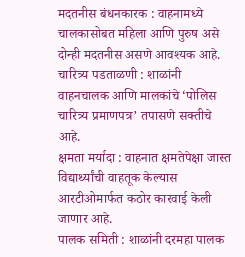मदतनीस बंधनकारक : वाहनामध्ये चालकासोबत महिला आणि पुरुष असे दोन्ही मदतनीस असणे आवश्यक आहे.
चारित्र्य पडताळणी : शाळांनी वाहनचालक आणि मालकांचे ‘पोलिस चारित्र्य प्रमाणपत्र’ तपासणे सक्तीचे आहे.
क्षमता मर्यादा : वाहनात क्षमतेपेक्षा जास्त विद्यार्थ्यांची वाहतूक केल्यास आरटीओमार्फत कठोर कारवाई केली जाणार आहे.
पालक समिती : शाळांनी दरमहा पालक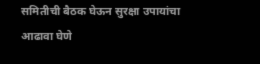समितीची बैठक घेऊन सुरक्षा उपायांचा आढावा घेणे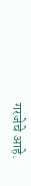गरजेचे आहे.